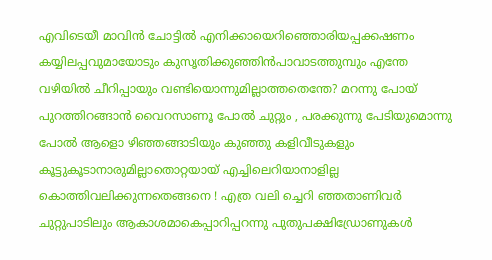എവിടെയീ മാവിൻ ചോട്ടിൽ എനിക്കായെറിഞ്ഞൊരിയപ്പക്കഷണം കയ്യിലപ്പവുമായോടും കുസൃതിക്കുഞ്ഞിൻപാവാടത്തുമ്പും എന്തേ വഴിയിൽ ചീറിപ്പായും വണ്ടിയൊന്നുമില്ലാത്തതെന്തേ? മറന്നു പോയ് പുറത്തിറങ്ങാൻ വൈറസാണൂ പോൽ ചുറ്റും , പരക്കുന്നു പേടിയുമൊന്നു പോൽ ആളൊ ഴിഞ്ഞങ്ങാടിയും കുഞ്ഞു കളിവീടുകളും കൂട്ടുകൂടാനാരുമില്ലാതൊറ്റയായ് എച്ചിലെറിയാനാളില്ല കൊത്തിവലിക്കുന്നതെങ്ങനെ ! എത്ര വലി ച്ചെറി ഞ്ഞതാണിവർ ചുറ്റുപാടിലും ആകാശമാകെപ്പാറിപ്പറന്നു പുതുപക്ഷിഡ്രോണുകൾ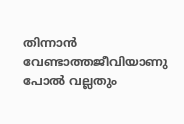തിന്നാൻ വേണ്ടാത്തജീവിയാണു പോൽ വല്ലതും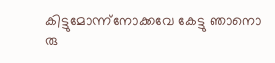കിട്ടുമോന്ന്നോക്കവേ കേട്ടു ഞാനൊ രു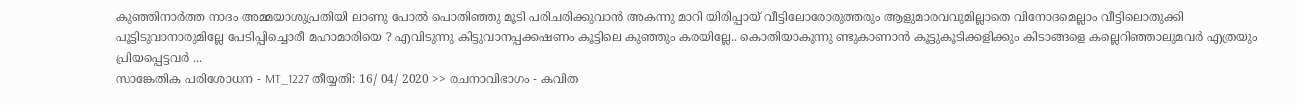കുഞ്ഞിനാർത്ത നാദം അമ്മയാശുപ്രതിയി ലാണു പോൽ പൊതിഞ്ഞു മൂടി പരിചരിക്കുവാൻ അകന്നു മാറി യിരിപ്പായ് വീട്ടിലോരോരുത്തരും ആളുമാരവവുമില്ലാതെ വിനോദമെല്ലാം വീട്ടിലൊതുക്കി പൂട്ടിടുവാനാരുമില്ലേ പേടിപ്പിച്ചൊരീ മഹാമാരിയെ ? എവിടുന്നു കിട്ടുവാനപ്പക്കഷണം കൂട്ടിലെ കുഞ്ഞും കരയില്ലേ.. കൊതിയാകുന്നു ണ്ടുകാണാൻ കൂട്ടുകൂടിക്കളിക്കും കിടാങ്ങളെ കല്ലെറിഞ്ഞാലുമവർ എത്രയും പ്രിയപ്പെട്ടവർ ...
സാങ്കേതിക പരിശോധന - MT_1227 തീയ്യതി: 16/ 04/ 2020 >> രചനാവിഭാഗം - കവിത